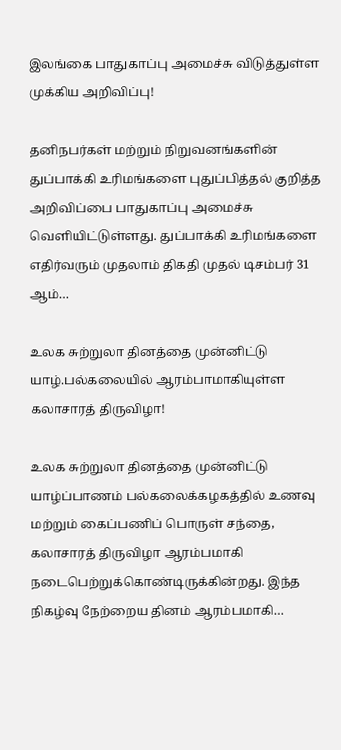இலங்கை பாதுகாப்பு அமைச்சு விடுத்துள்ள முக்கிய அறிவிப்பு!

தனிநபர்கள் மற்றும் நிறுவனங்களின் துப்பாக்கி உரிமங்களை புதுப்பித்தல் குறித்த அறிவிப்பை பாதுகாப்பு அமைச்சு வெளியிட்டுள்ளது. துப்பாக்கி உரிமங்களை எதிர்வரும் முதலாம் திகதி முதல் டிசம்பர் 31 ஆம்…

உலக சுற்றுலா தினத்தை முன்னிட்டு யாழ்.பல்கலையில் ஆரம்பாமாகியுள்ள கலாசாரத் திருவிழா!

உலக சுற்றுலா தினத்தை முன்னிட்டு யாழ்ப்பாணம் பல்கலைக்கழகத்தில் உணவு மற்றும் கைப்பணிப் பொருள் சந்தை, கலாசாரத் திருவிழா ஆரம்பமாகி நடைபெற்றுக்கொண்டிருக்கின்றது. இந்த நிகழ்வு நேற்றைய தினம் ஆரம்பமாகி…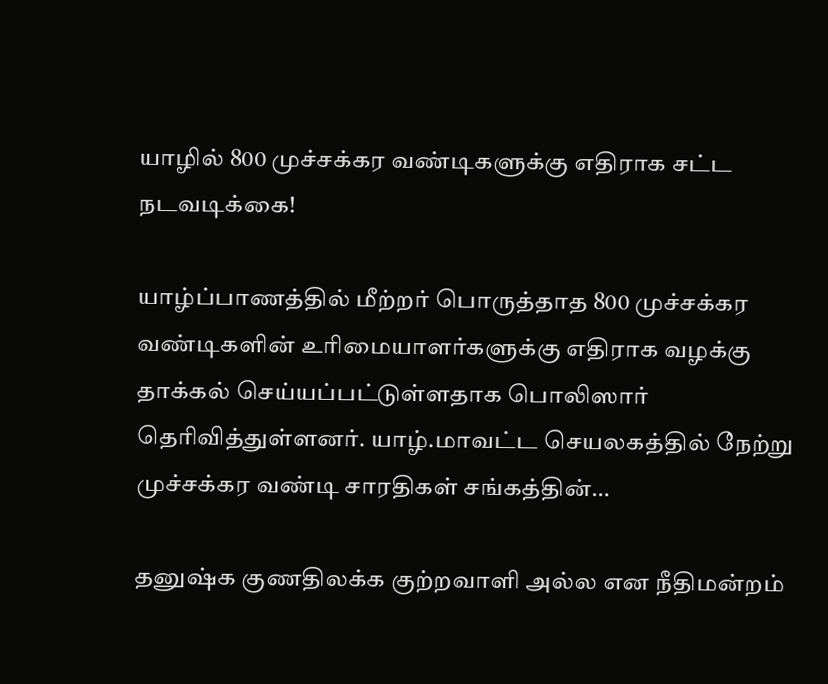யாழில் 800 முச்சக்கர வண்டிகளுக்கு எதிராக சட்ட நடவடிக்கை!

யாழ்ப்பாணத்தில் மீற்றர் பொருத்தாத 800 முச்சக்கர வண்டிகளின் உரிமையாளர்களுக்கு எதிராக வழக்கு தாக்கல் செய்யப்பட்டுள்ளதாக பொலிஸார் தெரிவித்துள்ளனர். யாழ்.மாவட்ட செயலகத்தில் நேற்று  முச்சக்கர வண்டி சாரதிகள் சங்கத்தின்…

தனுஷ்க குணதிலக்க குற்றவாளி அல்ல என நீதிமன்றம்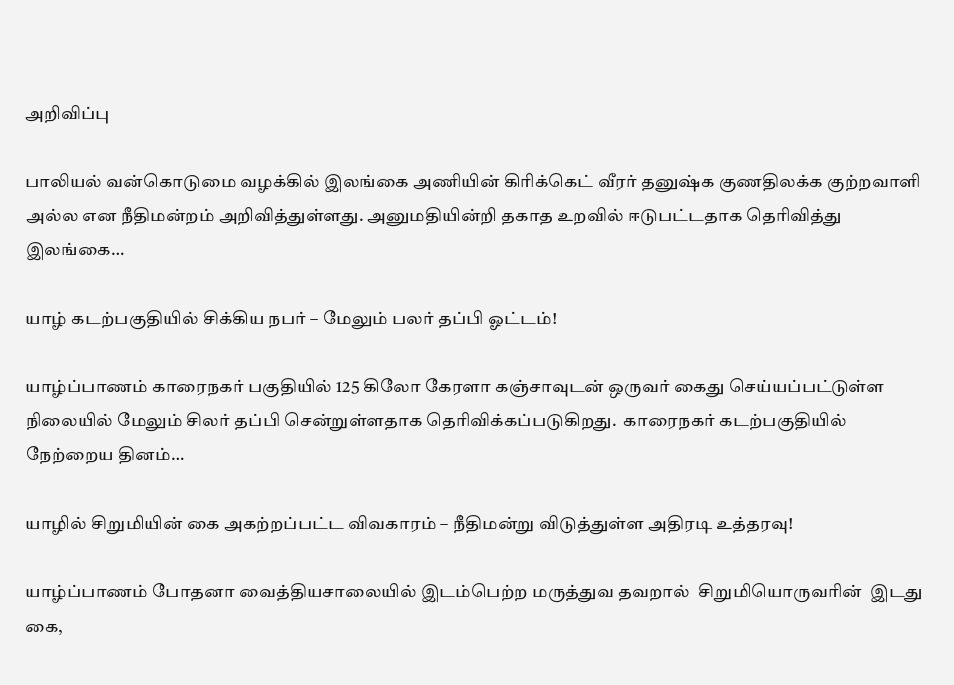அறிவிப்பு

பாலியல் வன்கொடுமை வழக்கில் இலங்கை அணியின் கிரிக்கெட் வீரர் தனுஷ்க குணதிலக்க குற்றவாளி அல்ல என நீதிமன்றம் அறிவித்துள்ளது. அனுமதியின்றி தகாத உறவில் ஈடுபட்டதாக தெரிவித்து இலங்கை…

யாழ் கடற்பகுதியில் சிக்கிய நபர் – மேலும் பலர் தப்பி ஓட்டம்!

யாழ்ப்பாணம் காரைநகர் பகுதியில் 125 கிலோ கேரளா கஞ்சாவுடன் ஒருவர் கைது செய்யப்பட்டுள்ள நிலையில் மேலும் சிலர் தப்பி சென்றுள்ளதாக தெரிவிக்கப்படுகிறது.  காரைநகர் கடற்பகுதியில் நேற்றைய தினம்…

யாழில் சிறுமியின் கை அகற்றப்பட்ட விவகாரம் – நீதிமன்று விடுத்துள்ள அதிரடி உத்தரவு!

யாழ்ப்பாணம் போதனா வைத்தியசாலையில் இடம்பெற்ற மருத்துவ தவறால்  சிறுமியொருவரின்  இடது கை,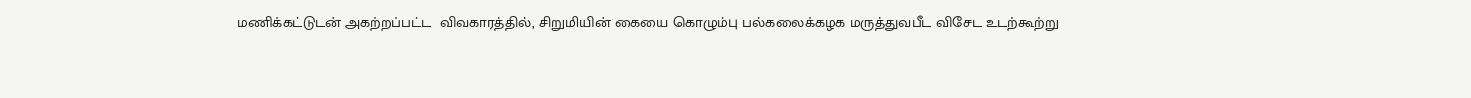மணிக்கட்டுடன் அகற்றப்பட்ட  விவகாரத்தில், சிறுமியின் கையை கொழும்பு பல்கலைக்கழக மருத்துவபீட விசேட உடற்கூற்று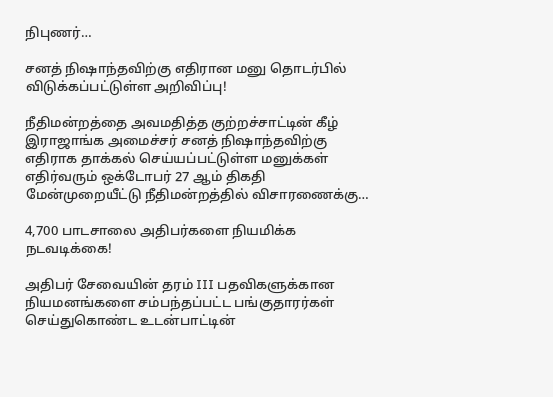நிபுணர்…

சனத் நிஷாந்தவிற்கு எதிரான மனு தொடர்பில் விடுக்கப்பட்டுள்ள அறிவிப்பு!

நீதிமன்றத்தை அவமதித்த குற்றச்சாட்டின் கீழ் இராஜாங்க அமைச்சர் சனத் நிஷாந்தவிற்கு எதிராக தாக்கல் செய்யப்பட்டுள்ள மனுக்கள் எதிர்வரும் ஒக்டோபர் 27 ஆம் திகதி மேன்முறையீட்டு நீதிமன்றத்தில் விசாரணைக்கு…

4,700 பாடசாலை அதிபர்களை நியமிக்க நடவடிக்கை!

அதிபர் சேவையின் தரம் III பதவிகளுக்கான நியமனங்களை சம்பந்தப்பட்ட பங்குதாரர்கள் செய்துகொண்ட உடன்பாட்டின்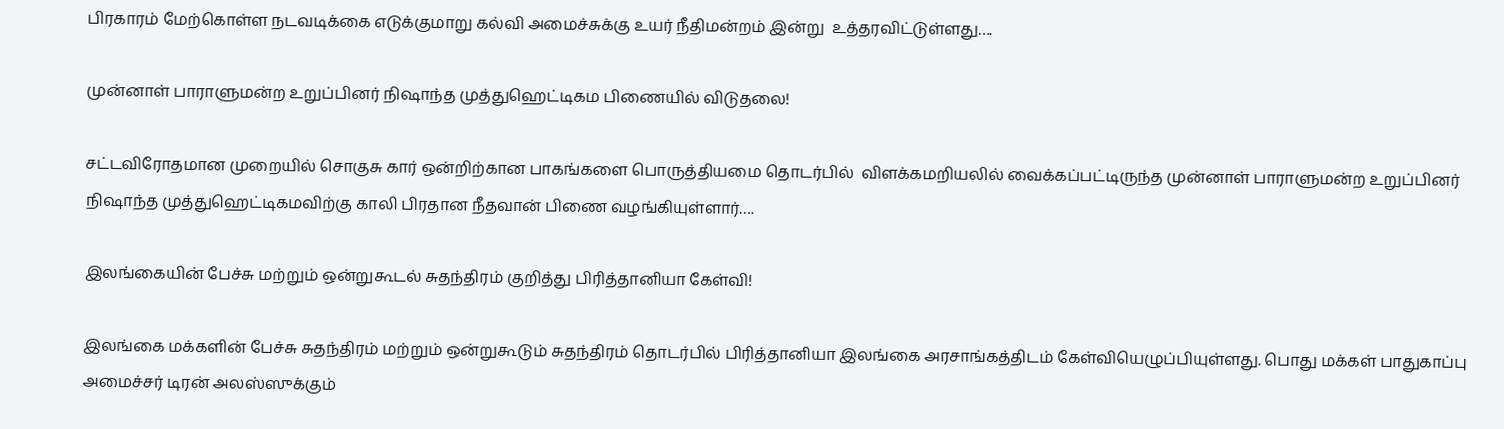பிரகாரம் மேற்கொள்ள நடவடிக்கை எடுக்குமாறு கல்வி அமைச்சுக்கு உயர் நீதிமன்றம் இன்று  உத்தரவிட்டுள்ளது….

முன்னாள் பாராளுமன்ற உறுப்பினர் நிஷாந்த முத்துஹெட்டிகம பிணையில் விடுதலை!

சட்டவிரோதமான முறையில் சொகுசு கார் ஒன்றிற்கான பாகங்களை பொருத்தியமை தொடர்பில்  விளக்கமறியலில் வைக்கப்பட்டிருந்த முன்னாள் பாராளுமன்ற உறுப்பினர் நிஷாந்த முத்துஹெட்டிகமவிற்கு காலி பிரதான நீதவான் பிணை வழங்கியுள்ளார்….

இலங்கையின் பேச்சு மற்றும் ஒன்றுகூடல் சுதந்திரம் குறித்து பிரித்தானியா கேள்வி!

இலங்கை மக்களின் பேச்சு சுதந்திரம் மற்றும் ஒன்றுகூடும் சுதந்திரம் தொடர்பில் பிரித்தானியா இலங்கை அரசாங்கத்திடம் கேள்வியெழுப்பியுள்ளது. பொது மக்கள் பாதுகாப்பு அமைச்சர் டிரன் அலஸ்ஸுக்கும்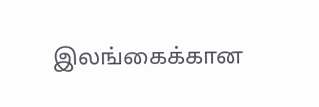இலங்கைக்கான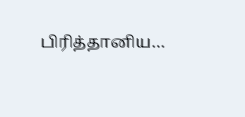பிரித்தானிய…